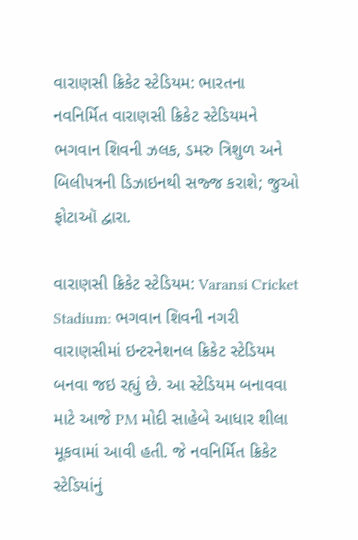વારાણસી ક્રિકેટ સ્ટેડિયમ: ભારતના નવનિર્મિત વારાણસી ક્રિકેટ સ્ટેડિયમને ભગવાન શિવની ઝલક, ડમરુ ત્રિશુળ અને બિલીપત્રની ડિઝાઇનથી સજ્જ કરાશે; જુઓ ફોટાઑ દ્વારા.

વારાણસી ક્રિકેટ સ્ટેડિયમ: Varansi Cricket Stadium: ભગવાન શિવની નગરી વારાણસીમાં ઇન્ટરનેશનલ ક્રિકેટ સ્ટેડિયમ બનવા જઇ રહ્યું છે. આ સ્ટેડિયમ બનાવવા માટે આજે PM મોદી સાહેબે આધાર શીલા મૂકવામાં આવી હતી. જે નવનિર્મિત ક્રિકેટ સ્ટેડિયાંનું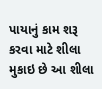પાયાનું કામ શરૂ કરવા માટે શીલા મુકાઇ છે આ શીલા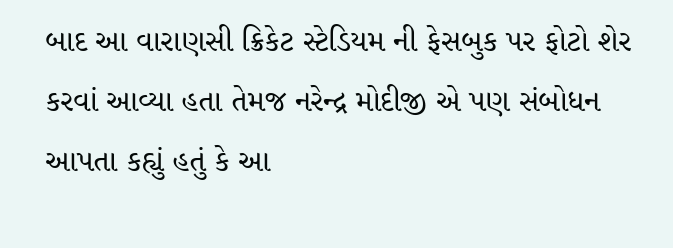બાદ આ વારાણસી ક્રિકેટ સ્ટેડિયમ ની ફેસબુક પર ફોટો શેર કરવાં આવ્યા હતા તેમજ નરેન્દ્ર મોદીજી એ પણ સંબોધન આપતા કહ્યું હતું કે આ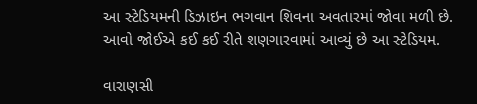આ સ્ટેડિયમની ડિઝાઇન ભગવાન શિવના અવતારમાં જોવા મળી છે. આવો જોઈએ કઈ કઈ રીતે શણગારવામાં આવ્યું છે આ સ્ટેડિયમ.

વારાણસી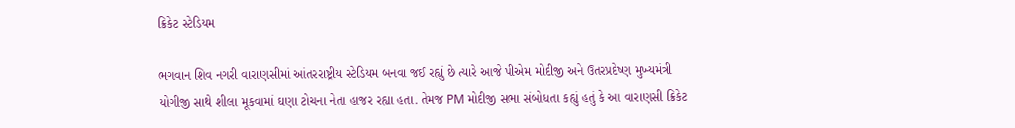ક્રિકેટ સ્ટેડિયમ

ભગવાન શિવ નગરી વારાણસીમાં આંતરરાષ્ટ્રીય સ્ટેડિયમ બનવા જઈ રહ્યું છે ત્યારે આજે પીએમ મોદીજી અને ઉતરપ્રદેષ્ણ મુખ્યમંત્રી યોગીજી સાથે શીલા મૂકવામાં ઘણા ટોચના નેતા હાજર રહ્યા હતા. તેમજ PM મોદીજી સભા સંબોધતા કહ્યું હતું કે આ વારાણસી ક્રિકેટ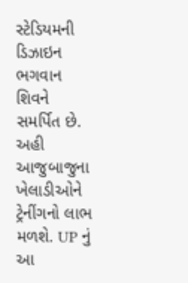સ્ટેડિયમની ડિઝાઇન ભગવાન શિવને સમર્પિત છે. અહી આજુબાજુના ખેલાડીઓને ટ્રેનીંગનો લાભ મળશે. UP નું આ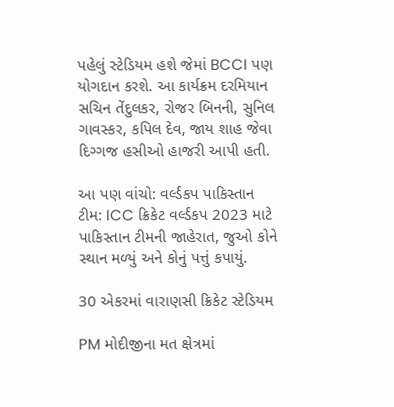પહેલું સ્ટેડિયમ હશે જેમાં BCCI પણ યોગદાન કરશે. આ કાર્યક્રમ દરમિયાન સચિન તેંદુલકર, રોજર બિનની, સુનિલ ગાવસ્કર, કપિલ દેવ, જાય શાહ જેવા દિગ્ગજ હસીઓ હાજરી આપી હતી.

આ પણ વાંચો: વર્લ્ડકપ પાકિસ્તાન ટીમ: ICC ક્રિકેટ વર્લ્ડકપ 2023 માટે પાકિસ્તાન ટીમની જાહેરાત, જુઓ કોને સ્થાન મળ્યું અને કોનું પત્તું કપાયું.

30 એકરમાં વારાણસી ક્રિકેટ સ્ટેડિયમ

PM મોદીજીના મત ક્ષેત્રમાં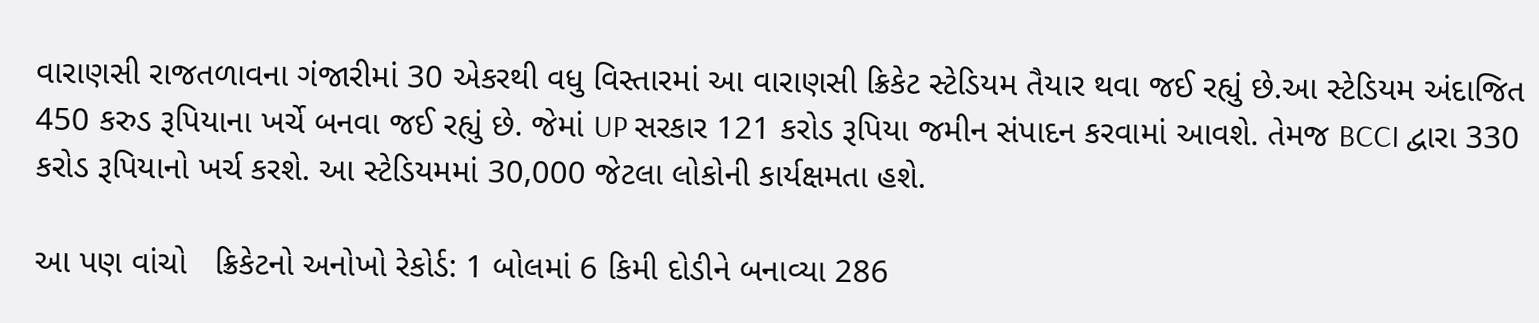વારાણસી રાજતળાવના ગંજારીમાં 30 એકરથી વધુ વિસ્તારમાં આ વારાણસી ક્રિકેટ સ્ટેડિયમ તૈયાર થવા જઈ રહ્યું છે.આ સ્ટેડિયમ અંદાજિત 450 કરુડ રૂપિયાના ખર્ચે બનવા જઈ રહ્યું છે. જેમાં UP સરકાર 121 કરોડ રૂપિયા જમીન સંપાદન કરવામાં આવશે. તેમજ BCCI દ્વારા 330 કરોડ રૂપિયાનો ખર્ચ કરશે. આ સ્ટેડિયમમાં 30,000 જેટલા લોકોની કાર્યક્ષમતા હશે.

આ પણ વાંચો   ક્રિકેટનો અનોખો રેકોર્ડ: 1 બોલમાં 6 કિમી દોડીને બનાવ્યા 286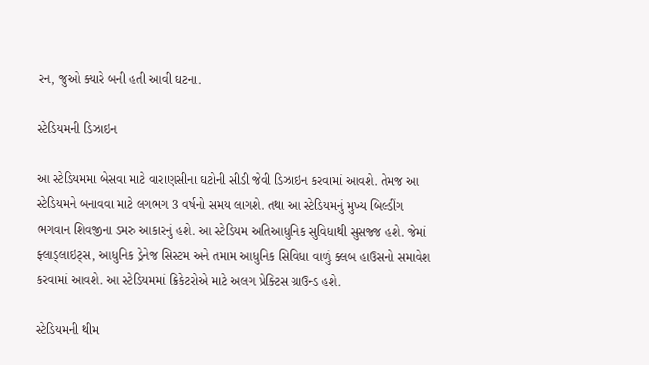રન, જુઓ ક્યારે બની હતી આવી ઘટના.

સ્ટેડિયમની ડિઝાઇન

આ સ્ટેડિયમમા બેસવા માટે વારાણસીના ઘટોની સીડી જેવી ડિઝાઇન કરવામાં આવશે. તેમજ આ સ્ટેડિયમને બનાવવા માટે લગભગ 3 વર્ષનો સમય લાગશે. તથા આ સ્ટેડિયમનું મુખ્ય બિલ્ડીંગ ભગવાન શિવજીના ડમરુ આકારનું હશે. આ સ્ટેડિયમ અતિઆધુનિક સુવિધાથી સુસજ્જ હશે. જેમાં ફ્લાડ્લાઇટ્સ, આધુનિક ડ્રેનેજ સિસ્ટમ અને તમામ આધુનિક સિવિધા વાળું ક્લબ હાઉસનો સમાવેશ કરવામાં આવશે. આ સ્ટેડિયમમાં ક્રિકેટરોએ માટે અલગ પ્રેક્ટિસ ગ્રાઉન્ડ હશે.

સ્ટેડિયમની થીમ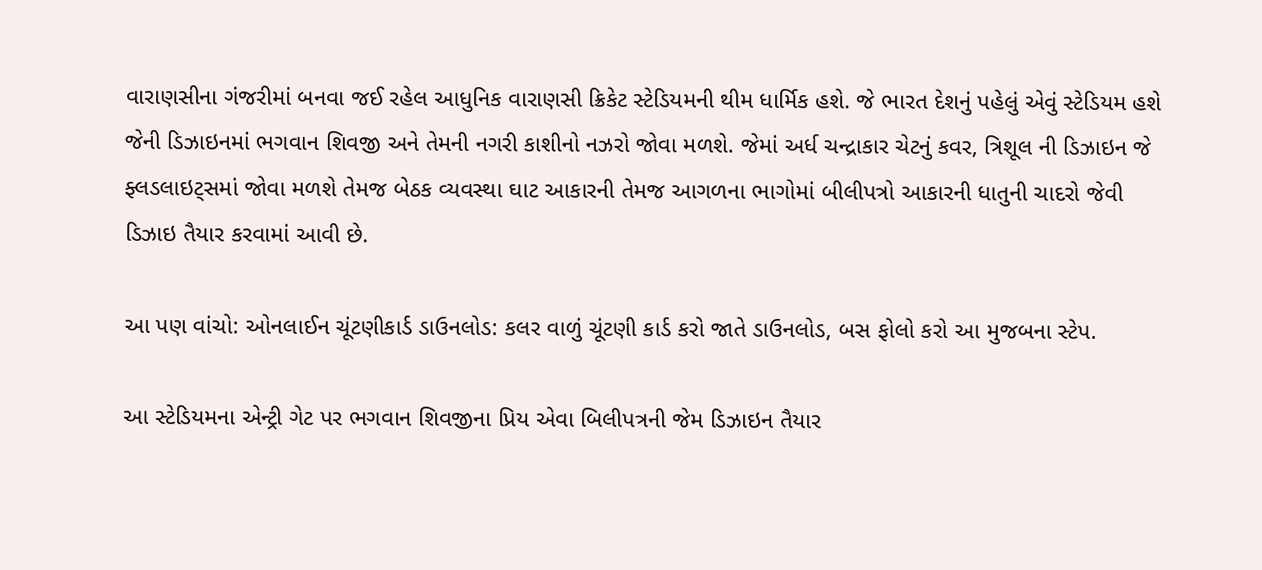વારાણસીના ગંજરીમાં બનવા જઈ રહેલ આધુનિક વારાણસી ક્રિકેટ સ્ટેડિયમની થીમ ધાર્મિક હશે. જે ભારત દેશનું પહેલું એવું સ્ટેડિયમ હશે જેની ડિઝાઇનમાં ભગવાન શિવજી અને તેમની નગરી કાશીનો નઝરો જોવા મળશે. જેમાં અર્ધ ચન્દ્રાકાર ચેટનું કવર, ત્રિશૂલ ની ડિઝાઇન જે ફ્લડલાઇટ્સમાં જોવા મળશે તેમજ બેઠક વ્યવસ્થા ઘાટ આકારની તેમજ આગળના ભાગોમાં બીલીપત્રો આકારની ધાતુની ચાદરો જેવી ડિઝાઇ તૈયાર કરવામાં આવી છે.

આ પણ વાંચો: ઓનલાઈન ચૂંટણીકાર્ડ ડાઉનલોડ: કલર વાળું ચૂંટણી કાર્ડ કરો જાતે ડાઉનલોડ, બસ ફોલો કરો આ મુજબના સ્ટેપ.

આ સ્ટેડિયમના એન્ટ્રી ગેટ પર ભગવાન શિવજીના પ્રિય એવા બિલીપત્રની જેમ ડિઝાઇન તૈયાર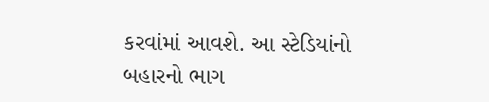કરવાંમાં આવશે. આ સ્ટેડિયાંનો બહારનો ભાગ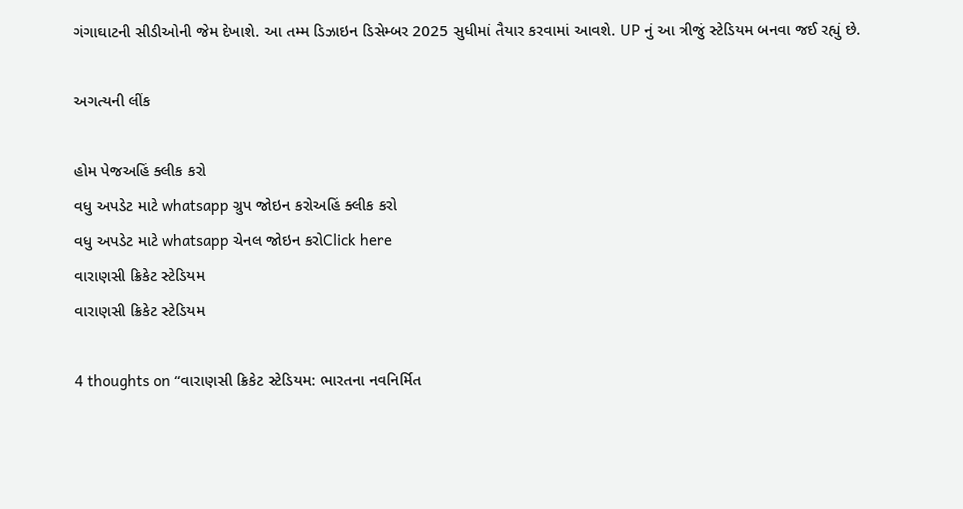ગંગાઘાટની સીડીઓની જેમ દેખાશે. આ તમ્મ ડિઝાઇન ડિસેમ્બર 2025 સુધીમાં તૈયાર કરવામાં આવશે. UP નું આ ત્રીજું સ્ટેડિયમ બનવા જઈ રહ્યું છે.

અગત્યની લીંક

હોમ પેજઅહિં ક્લીક કરો
વધુ અપડેટ માટે whatsapp ગ્રુપ જોઇન કરોઅહિં ક્લીક કરો
વધુ અપડેટ માટે whatsapp ચેનલ જોઇન કરોClick here
વારાણસી ક્રિકેટ સ્ટેડિયમ
વારાણસી ક્રિકેટ સ્ટેડિયમ

4 thoughts on “વારાણસી ક્રિકેટ સ્ટેડિયમ: ભારતના નવનિર્મિત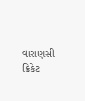વારાણસી ક્રિકેટ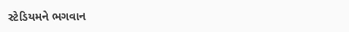સ્ટેડિયમને ભગવાન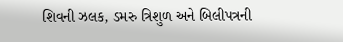શિવની ઝલક, ડમરુ ત્રિશુળ અને બિલીપત્રની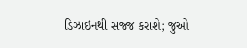ડિઝાઇનથી સજ્જ કરાશે; જુઓ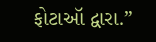ફોટાઑ દ્વારા.”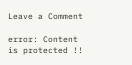Leave a Comment

error: Content is protected !!